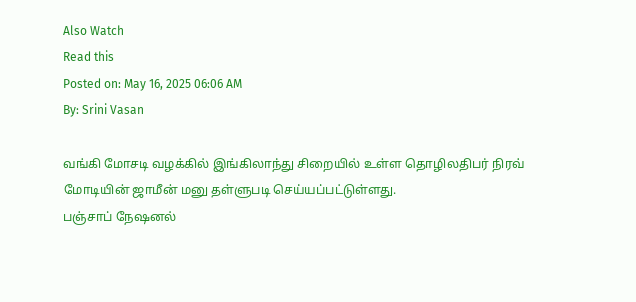Also Watch
Read this
Posted on: May 16, 2025 06:06 AM
By: Srini Vasan

வங்கி மோசடி வழக்கில் இங்கிலாந்து சிறையில் உள்ள தொழிலதிபர் நிரவ் மோடியின் ஜாமீன் மனு தள்ளுபடி செய்யப்பட்டுள்ளது.
பஞ்சாப் நேஷனல்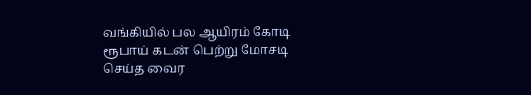வங்கியில் பல ஆயிரம் கோடி ரூபாய் கடன் பெற்று மோசடி செய்த வைர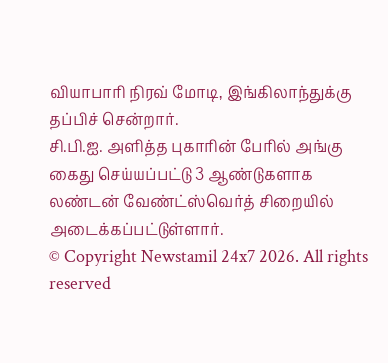வியாபாரி நிரவ் மோடி, இங்கிலாந்துக்கு தப்பிச் சென்றார்.
சி.பி.ஐ. அளித்த புகாரின் பேரில் அங்கு கைது செய்யப்பட்டு 3 ஆண்டுகளாக லண்டன் வேண்ட்ஸ்வெர்த் சிறையில் அடைக்கப்பட்டுள்ளார்.
© Copyright Newstamil 24x7 2026. All rights reserved